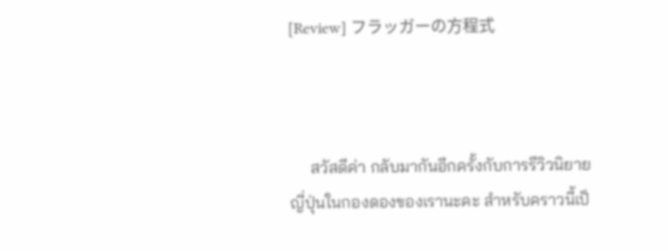[Review] フラッガーの方程式



     สวัสดีค่า กลับมากันอีกครั้งกับการรีวิวนิยายญี่ปุ่นในกองดองของเรานะคะ สำหรับคราวนี้เป็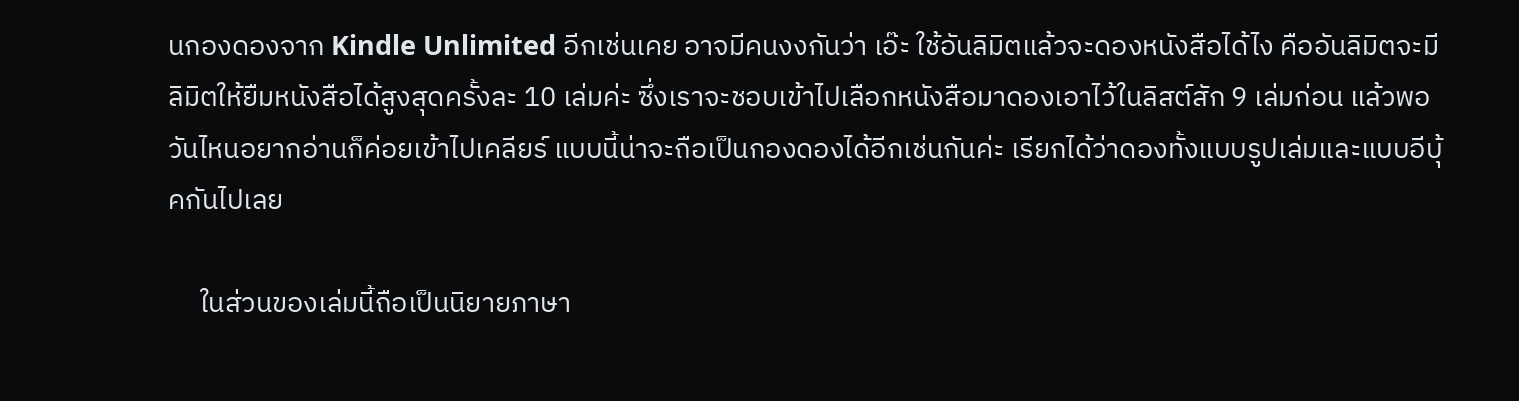นกองดองจาก Kindle Unlimited อีกเช่นเคย อาจมีคนงงกันว่า เอ๊ะ ใช้อันลิมิตแล้วจะดองหนังสือได้ไง คืออันลิมิตจะมีลิมิตให้ยืมหนังสือได้สูงสุดครั้งละ 10 เล่มค่ะ ซึ่งเราจะชอบเข้าไปเลือกหนังสือมาดองเอาไว้ในลิสต์สัก 9 เล่มก่อน แล้วพอวันไหนอยากอ่านก็ค่อยเข้าไปเคลียร์ แบบนี้น่าจะถือเป็นกองดองได้อีกเช่นกันค่ะ เรียกได้ว่าดองทั้งแบบรูปเล่มและแบบอีบุ้คกันไปเลย

     ในส่วนของเล่มนี้ถือเป็นนิยายภาษา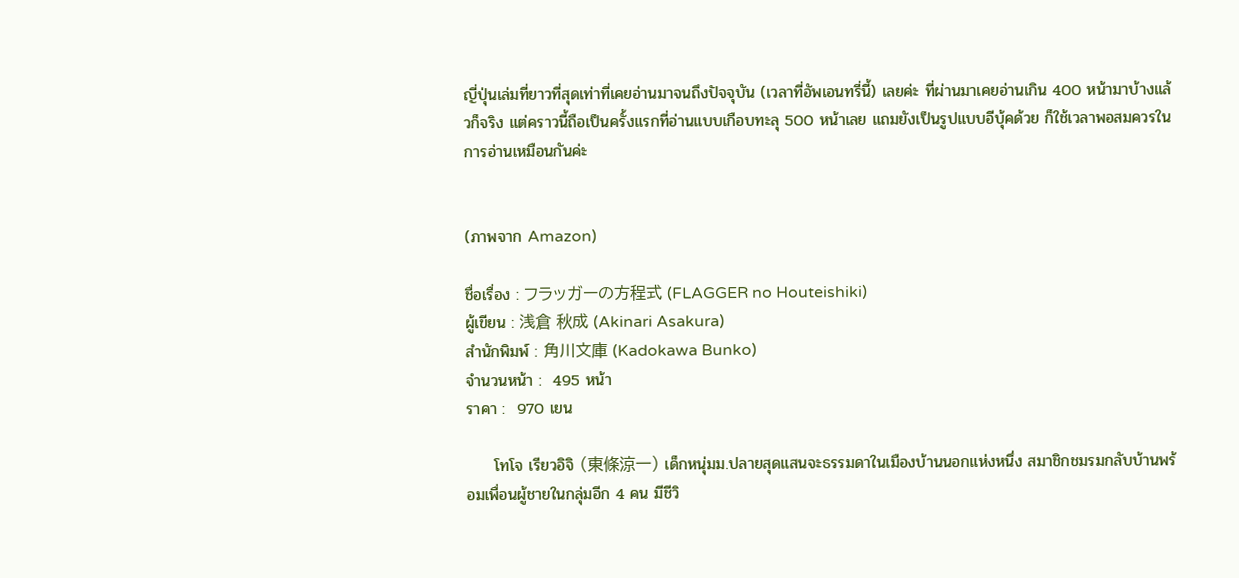ญี่ปุ่นเล่มที่ยาวที่สุดเท่าที่เคยอ่านมาจนถึงปัจจุบัน (เวลาที่อัพเอนทรี่นี้) เลยค่ะ ที่ผ่านมาเคยอ่านเกิน 400 หน้ามาบ้างแล้วก็จริง แต่คราวนี้ถือเป็นครั้งแรกที่อ่านแบบเกือบทะลุ 500 หน้าเลย แถมยังเป็นรูปแบบอีบุ้คด้วย ก็ใช้เวลาพอสมควรในการอ่านเหมือนกันค่ะ


(ภาพจาก Amazon)

ชื่อเรื่อง : フラッガーの方程式 (FLAGGER no Houteishiki)
ผู้เขียน : 浅倉 秋成 (Akinari Asakura)
สำนักพิมพ์ : 角川文庫 (Kadokawa Bunko)
จำนวนหน้า :  495 หน้า
ราคา :  970 เยน

     โทโจ เรียวอิจิ (東條涼一) เด็กหนุ่มม.ปลายสุดแสนจะธรรมดาในเมืองบ้านนอกแห่งหนึ่ง สมาชิกชมรมกลับบ้านพร้อมเพื่อนผู้ชายในกลุ่มอีก 4 คน มีชีวิ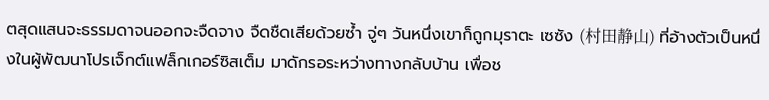ตสุดแสนจะธรรมดาจนออกจะจืดจาง จืดชืดเสียด้วยซ้ำ จู่ๆ วันหนึ่งเขาก็ถูกมุราตะ เซซัง (村田静山) ที่อ้างตัวเป็นหนึ่งในผู้พัฒนาโปรเจ็กต์แฟล็กเกอร์ซิสเต็ม มาดักรอระหว่างทางกลับบ้าน เพื่อช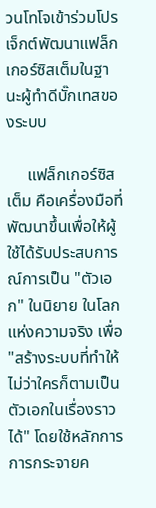วนโทโจเข้าร่วมโปรเจ็กต์พัฒนาแฟล็กเกอร์ซิสเต็มในฐานะผู้ทำดีบั๊กเทสของระบบ

     แฟล็กเกอร์ซิสเต็ม คือเครื่องมือที่พัฒนาขึ้นเพื่อให้ผู้ใช้ได้รับประสบการณ์การเป็น "ตัวเอก" ในนิยาย ในโลกแห่งความจริง เพื่อ "สร้างระบบที่ทำให้ไม่ว่าใครก็ตามเป็นตัวเอกในเรื่องราวได้" โดยใช้หลักการการกระจายค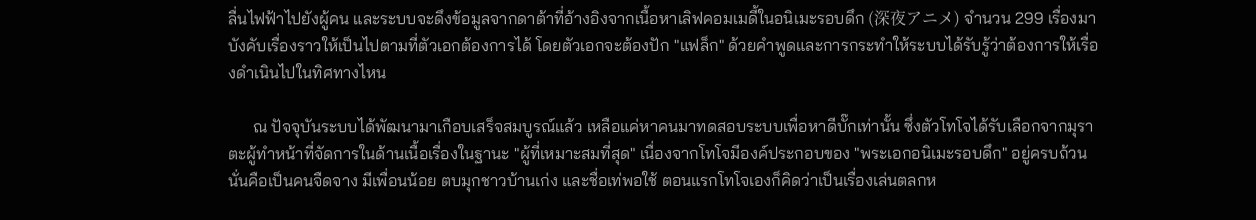ลื่นไฟฟ้าไปยังผู้คน และระบบจะดึงข้อมูลจากดาต้าที่อ้างอิงจากเนื้อหาเลิฟคอมเมดี้ในอนิเมะรอบดึก (深夜アニメ) จำนวน 299 เรื่องมาบังคับเรื่องราวให้เป็นไปตามที่ตัวเอกต้องการได้ โดยตัวเอกจะต้องปัก "แฟล็ก" ด้วยคำพูดและการกระทำให้ระบบได้รับรู้ว่าต้องการให้เรื่องดำเนินไปในทิศทางไหน

      ณ ปัจจุบันระบบได้พัฒนามาเกือบเสร็จสมบูรณ์แล้ว เหลือแค่หาคนมาทดสอบระบบเพื่อหาดีบั๊กเท่านั้น ซึ่งตัวโทโจได้รับเลือกจากมุราตะผู้ทำหน้าที่จัดการในด้านเนื้อเรื่องในฐานะ "ผู้ที่เหมาะสมที่สุด" เนื่องจากโทโจมีองค์ประกอบของ "พระเอกอนิเมะรอบดึก" อยู่ครบถ้วน นั่นคือเป็นคนจืดจาง มีเพื่อนน้อย ตบมุกชาวบ้านเก่ง และชื่อเท่พอใช้ ตอนแรกโทโจเองก็คิดว่าเป็นเรื่องเล่นตลกห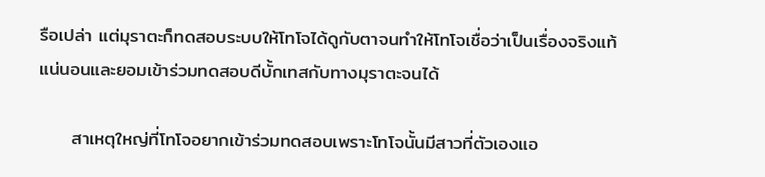รือเปล่า แต่มุราตะก็ทดสอบระบบให้โทโจได้ดูกับตาจนทำให้โทโจเชื่อว่าเป็นเรื่องจริงแท้แน่นอนและยอมเข้าร่วมทดสอบดีบั้กเทสกับทางมุราตะจนได้

     สาเหตุใหญ่ที่โทโจอยากเข้าร่วมทดสอบเพราะโทโจนั้นมีสาวที่ตัวเองแอ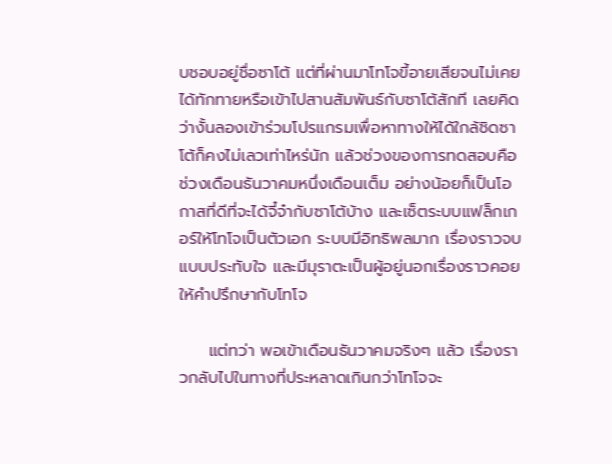บชอบอยู่ชื่อซาโต้ แต่ที่ผ่านมาโทโจขี้อายเสียจนไม่เคยได้ทักทายหรือเข้าไปสานสัมพันธ์กับซาโต้สักที เลยคิดว่างั้นลองเข้าร่วมโปรแกรมเพื่อหาทางให้ได้ใกล้ชิดซาโต้ก็คงไม่เลวเท่าไหร่นัก แล้วช่วงของการทดสอบคือช่วงเดือนธันวาคมหนึ่งเดือนเต็ม อย่างน้อยก็เป็นโอกาสที่ดีที่จะได้จี๋จ๋ากับซาโต้บ้าง และเซ็ตระบบแฟล็กเกอร์ให้โทโจเป็นตัวเอก ระบบมีอิทธิพลมาก เรื่องราวจบแบบประทับใจ และมีมุราตะเป็นผู้อยู่นอกเรื่องราวคอยให้คำปรึกษากับโทโจ

     แต่ทว่า พอเข้าเดือนธันวาคมจริงๆ แล้ว เรื่องราวกลับไปในทางที่ประหลาดเกินกว่าโทโจจะ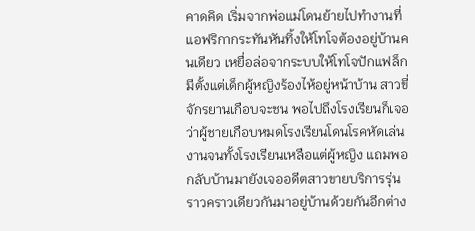คาดคิด เริ่มจากพ่อแม่โดนย้ายไปทำงานที่แอฟริกากระทันหันทิ้งให้โทโจต้องอยู่บ้านคนเดียว เหยื่อล่อจากระบบให้โทโจปักแฟล็กมีตั้งแต่เด็กผู้หญิงร้องไห้อยู่หน้าบ้าน สาวขี่จักรยานเกือบจะชน พอไปถึงโรงเรียนก็เจอว่าผู้ชายเกือบหมดโรงเรียนโดนโรคหัดเล่นงานจนทั้งโรงเรียนเหลือแต่ผู้หญิง แถมพอกลับบ้านมายังเจออดีตสาวขายบริการรุ่นราวคราวเดียวกันมาอยู่บ้านด้วยกันอีกต่าง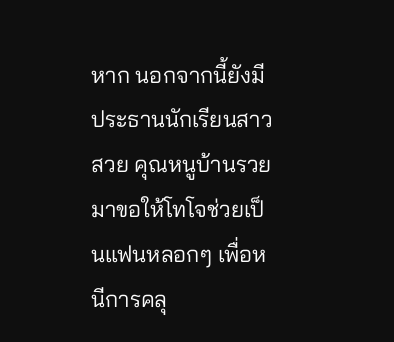หาก นอกจากนี้ยังมีประธานนักเรียนสาวสวย คุณหนูบ้านรวยมาขอให้โทโจช่วยเป็นแฟนหลอกๆ เพื่อหนีการคลุ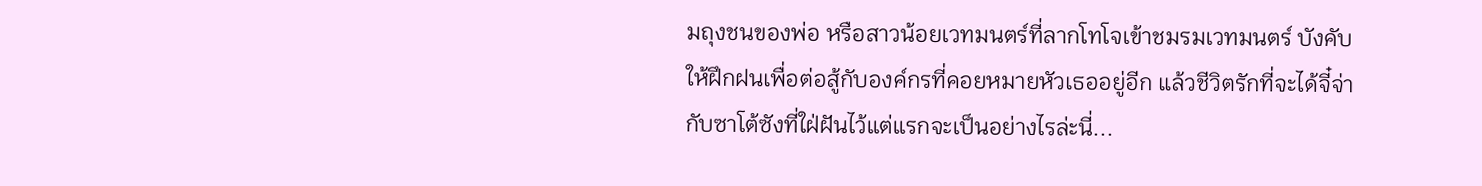มถุงชนของพ่อ หรือสาวน้อยเวทมนตร์ที่ลากโทโจเข้าชมรมเวทมนตร์ บังคับให้ฝึกฝนเพื่อต่อสู้กับองค์กรที่คอยหมายหัวเธออยู่อีก แล้วชีวิตรักที่จะได้จี๋จ่ากับซาโต้ซังที่ใฝ่ฝันไว้แต่แรกจะเป็นอย่างไรล่ะนี่...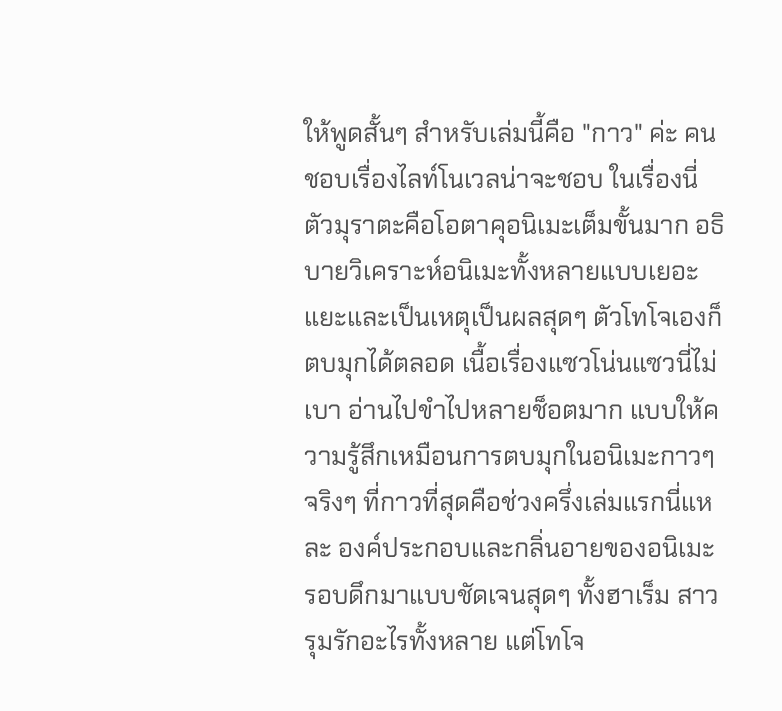ให้พูดสั้นๆ สำหรับเล่มนี้คือ "กาว" ค่ะ คนชอบเรื่องไลท์โนเวลน่าจะชอบ ในเรื่องนี่ตัวมุราตะคือโอตาคุอนิเมะเต็มขั้นมาก อธิบายวิเคราะห์อนิเมะทั้งหลายแบบเยอะแยะและเป็นเหตุเป็นผลสุดๆ ตัวโทโจเองก็ตบมุกได้ตลอด เนื้อเรื่องแซวโน่นแซวนี่ไม่เบา อ่านไปขำไปหลายช็อตมาก แบบให้ความรู้สึกเหมือนการตบมุกในอนิเมะกาวๆ จริงๆ ที่กาวที่สุดคือช่วงครึ่งเล่มแรกนี่แหละ องค์ประกอบและกลิ่นอายของอนิเมะรอบดึกมาแบบชัดเจนสุดๆ ทั้งฮาเร็ม สาวรุมรักอะไรทั้งหลาย แต่โทโจ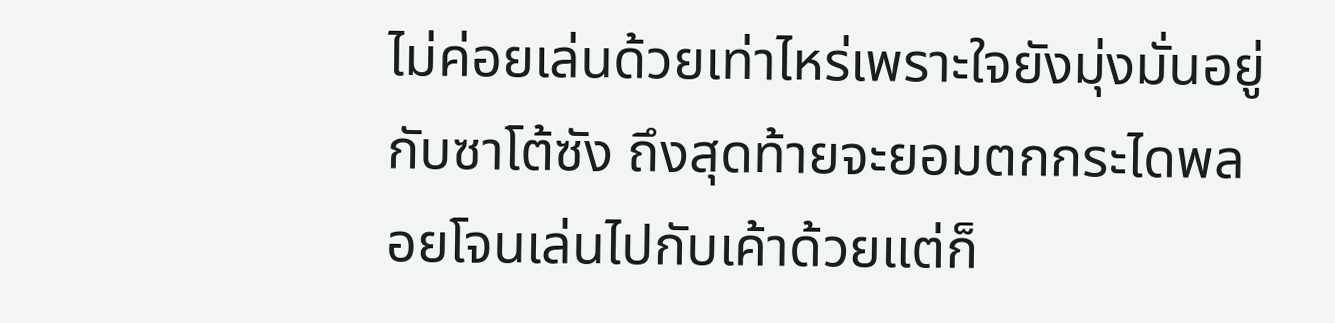ไม่ค่อยเล่นด้วยเท่าไหร่เพราะใจยังมุ่งมั่นอยู่กับซาโต้ซัง ถึงสุดท้ายจะยอมตกกระไดพลอยโจนเล่นไปกับเค้าด้วยแต่ก็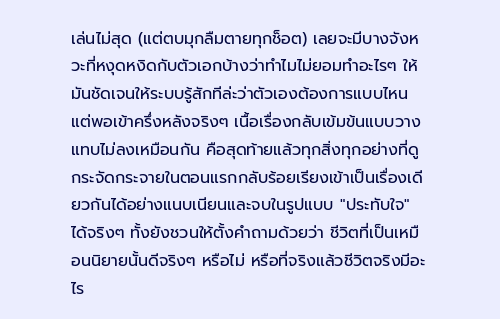เล่นไม่สุด (แต่ตบมุกลืมตายทุกช็อต) เลยจะมีบางจังหวะที่หงุดหงิดกับตัวเอกบ้างว่าทำไมไม่ยอมทำอะไรๆ ให้มันชัดเจนให้ระบบรู้สักทีล่ะว่าตัวเองต้องการแบบไหน แต่พอเข้าครึ่งหลังจริงๆ เนื้อเรื่องกลับเข้มข้นแบบวางแทบไม่ลงเหมือนกัน คือสุดท้ายแล้วทุกสิ่งทุกอย่างที่ดูกระจัดกระจายในตอนแรกกลับร้อยเรียงเข้าเป็นเรื่องเดียวกันได้อย่างแนบเนียนและจบในรูปแบบ "ประทับใจ" ได้จริงๆ ทั้งยังชวนให้ตั้งคำถามด้วยว่า ชีวิตที่เป็นเหมือนนิยายนั้นดีจริงๆ หรือไม่ หรือที่จริงแล้วชีวิตจริงมีอะไร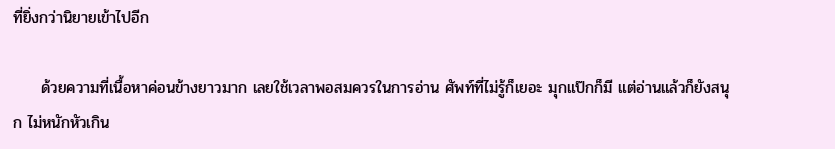ที่ยิ่งกว่านิยายเข้าไปอีก

     ด้วยความที่เนื้อหาค่อนข้างยาวมาก เลยใช้เวลาพอสมควรในการอ่าน ศัพท์ที่ไม่รู้ก็เยอะ มุกแป๊กก็มี แต่อ่านแล้วก็ยังสนุก ไม่หนักหัวเกิน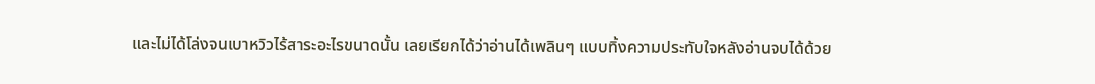และไม่ได้โล่งจนเบาหวิวไร้สาระอะไรขนาดนั้น เลยเรียกได้ว่าอ่านได้เพลินๆ แบบทิ้งความประทับใจหลังอ่านจบได้ด้วย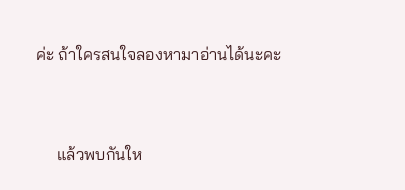ค่ะ ถ้าใครสนใจลองหามาอ่านได้นะคะ


     แล้วพบกันให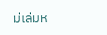ม่เล่มห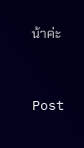น้าค่ะ



Post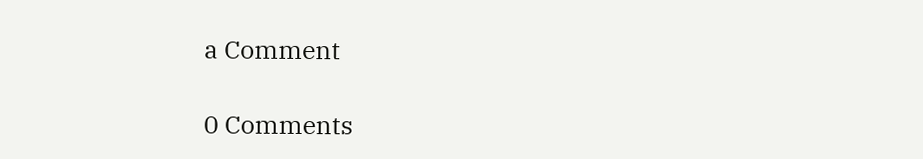a Comment

0 Comments